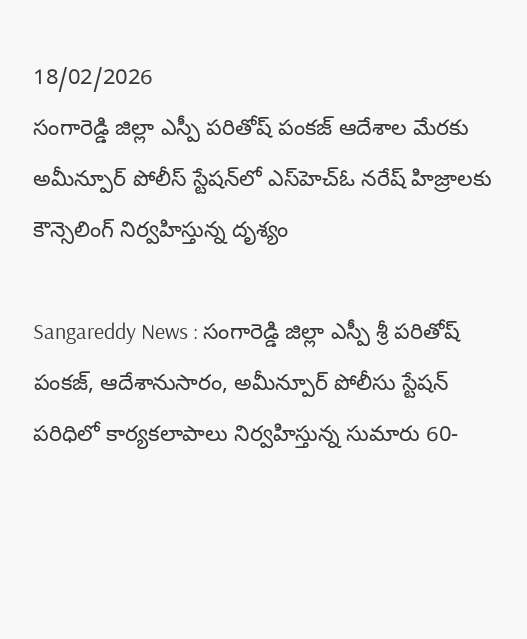18/02/2026
సంగారెడ్డి జిల్లా ఎస్పీ పరితోష్ పంకజ్ ఆదేశాల మేరకు అమీన్పూర్ పోలీస్ స్టేషన్‌లో ఎస్‌హెచ్‌ఓ నరేష్ హిజ్రాలకు కౌన్సెలింగ్ నిర్వహిస్తున్న దృశ్యం

Sangareddy News : సంగారెడ్డి జిల్లా ఎస్పీ శ్రీ పరితోష్ పంకజ్, ఆదేశానుసారం, అమీన్పూర్ పోలీసు స్టేషన్ పరిధిలో కార్యకలాపాలు నిర్వహిస్తున్న సుమారు 60-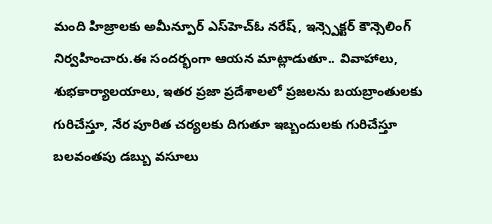మంది హిజ్రాలకు అమీన్పూర్ ఎస్‌హెచ్‌ఓ నరేష్, ఇన్స్పెక్టర్ కౌన్సెలింగ్ నిర్వహించారు.ఈ సందర్భంగా ఆయన మాట్లాడుతూ.. వివాహాలు, శుభకార్యాలయాలు, ఇతర ప్రజా ప్రదేశాలలో ప్రజలను బయబ్రాంతులకు గురిచేస్తూ, నేర పూరిత చర్యలకు దిగుతూ ఇబ్బందులకు గురిచేస్తూ బలవంతపు డబ్బు వసూలు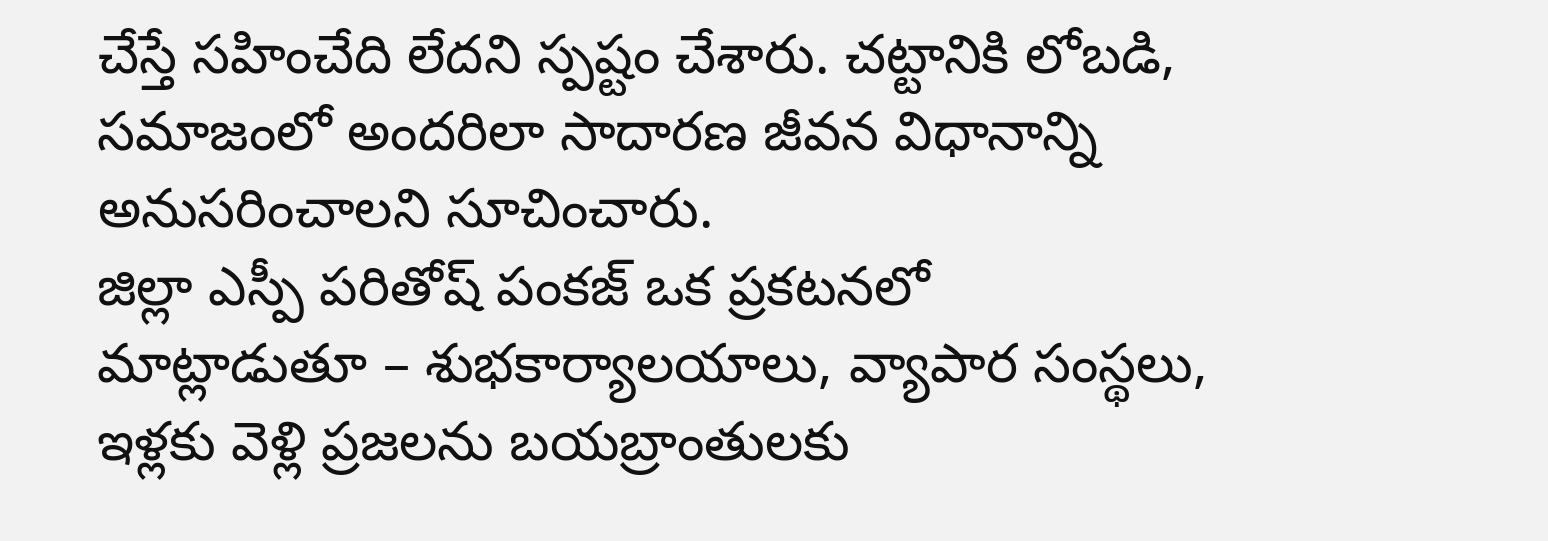చేస్తే సహించేది లేదని స్పష్టం చేశారు. చట్టానికి లోబడి, సమాజంలో అందరిలా సాదారణ జీవన విధానాన్ని అనుసరించాలని సూచించారు.
జిల్లా ఎస్పీ పరితోష్ పంకజ్ ఒక ప్రకటనలో మాట్లాడుతూ – శుభకార్యాలయాలు, వ్యాపార సంస్థలు, ఇళ్లకు వెళ్లి ప్రజలను బయబ్రాంతులకు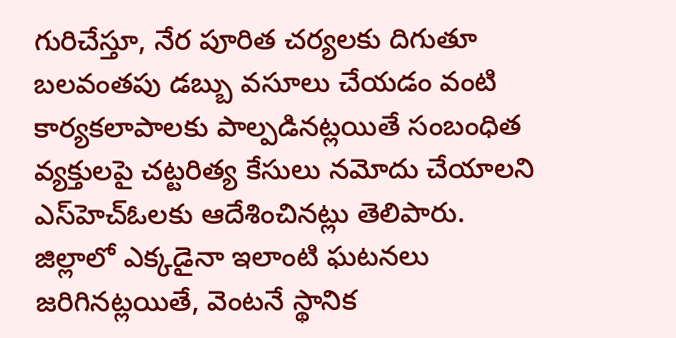గురిచేస్తూ, నేర పూరిత చర్యలకు దిగుతూ బలవంతపు డబ్బు వసూలు చేయడం వంటి కార్యకలాపాలకు పాల్పడినట్లయితే సంబంధిత వ్యక్తులపై చట్టరిత్య కేసులు నమోదు చేయాలని ఎస్‌హెచ్‌ఓలకు ఆదేశించినట్లు తెలిపారు.
జిల్లాలో ఎక్కడైనా ఇలాంటి ఘటనలు జరిగినట్లయితే, వెంటనే స్థానిక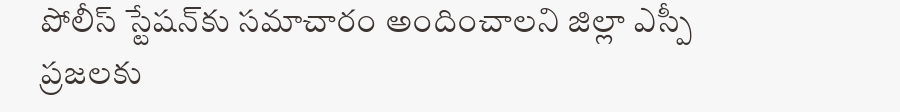పోలీస్ స్టేషన్‌కు సమాచారం అందించాలని జిల్లా ఎస్పీ ప్రజలకు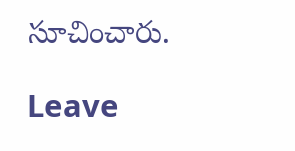సూచించారు.

Leave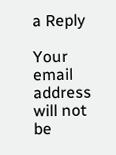a Reply

Your email address will not be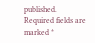published. Required fields are marked *